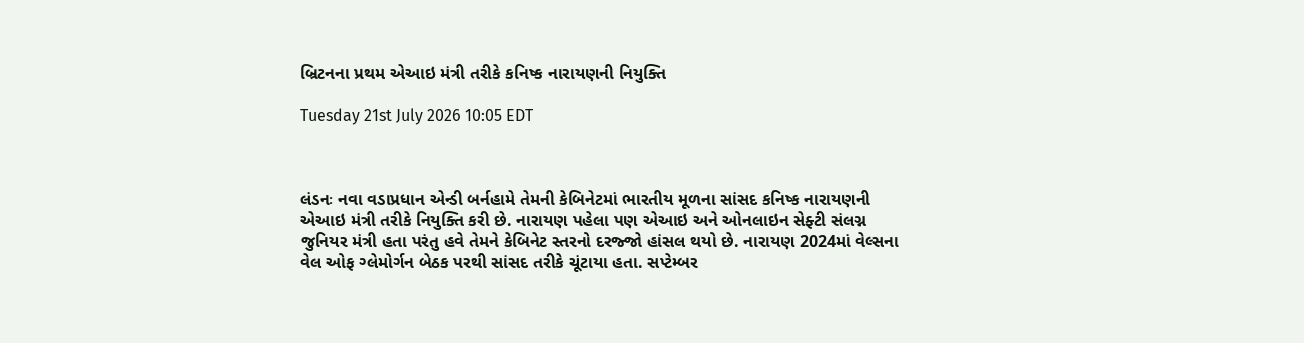બ્રિટનના પ્રથમ એઆઇ મંત્રી તરીકે કનિષ્ક નારાયણની નિયુક્તિ

Tuesday 21st July 2026 10:05 EDT



લંડનઃ નવા વડાપ્રધાન એન્ડી બર્નહામે તેમની કેબિનેટમાં ભારતીય મૂળના સાંસદ કનિષ્ક નારાયણની એઆઇ મંત્રી તરીકે નિયુક્તિ કરી છે. નારાયણ પહેલા પણ એઆઇ અને ઓનલાઇન સેફ્ટી સંલગ્ન જુનિયર મંત્રી હતા પરંતુ હવે તેમને કેબિનેટ સ્તરનો દરજ્જો હાંસલ થયો છે. નારાયણ 2024માં વેલ્સના વેલ ઓફ ગ્લેમોર્ગન બેઠક પરથી સાંસદ તરીકે ચૂંટાયા હતા. સપ્ટેમ્બર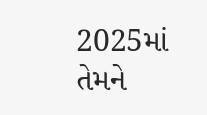2025માં તેમને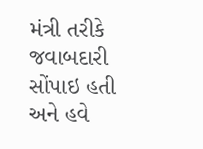મંત્રી તરીકે જવાબદારી સોંપાઇ હતી અને હવે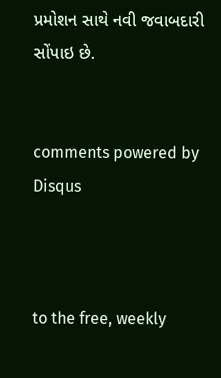પ્રમોશન સાથે નવી જવાબદારી સોંપાઇ છે.


comments powered by Disqus



to the free, weekly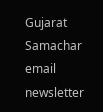Gujarat Samachar email newsletter